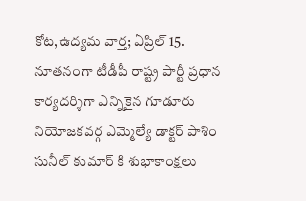కోట,ఉద్యమ వార్త; ఏప్రిల్ 15.
నూతనంగా టీడీపీ రాష్ట్ర పార్టీ ప్రధాన కార్యదర్శిగా ఎన్నికైన గూడూరు నియోజకవర్గ ఎమ్మెల్యే డాక్టర్ పాశిం సునీల్ కుమార్ కి శుభాకాంక్షలు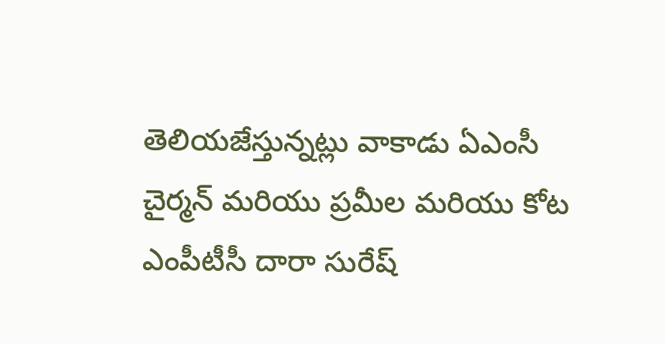తెలియజేస్తున్నట్లు వాకాడు ఏఎంసీ చైర్మన్ మరియు ప్రమీల మరియు కోట ఎంపీటీసీ దారా సురేష్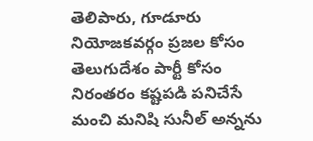తెలిపారు, గూడూరు నియోజకవర్గం ప్రజల కోసం తెలుగుదేశం పార్టీ కోసం నిరంతరం కష్టపడి పనిచేసే మంచి మనిషి సునీల్ అన్నను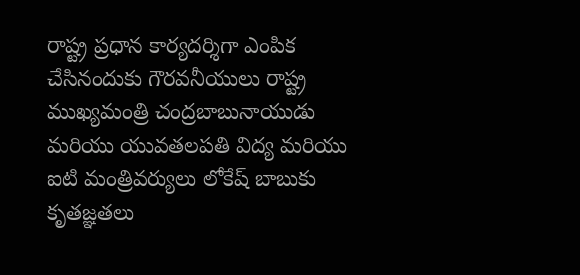రాష్ట్ర ప్రధాన కార్యదర్శిగా ఎంపిక చేసినందుకు గౌరవనీయులు రాష్ట్ర ముఖ్యమంత్రి చంద్రబాబునాయుడు మరియు యువతలపతి విద్య మరియు ఐటి మంత్రివర్యులు లోకేష్ బాబుకు కృతజ్ఞతలు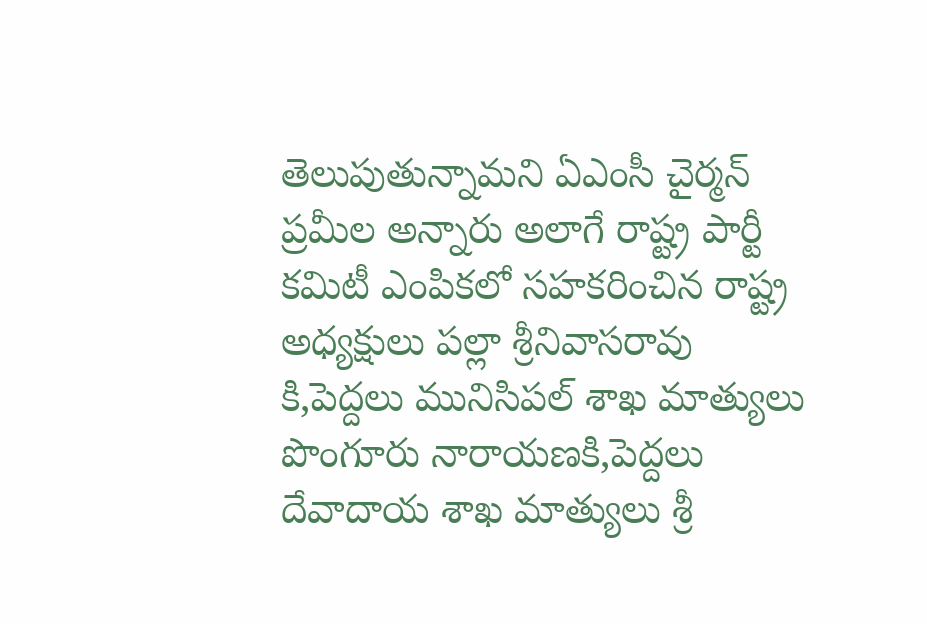తెలుపుతున్నామని ఏఎంసీ చైర్మన్ ప్రమీల అన్నారు అలాగే రాష్ట్ర పార్టీ కమిటీ ఎంపికలో సహకరించిన రాష్ట్ర అధ్యక్షులు పల్లా శ్రీనివాసరావు కి,పెద్దలు మునిసిపల్ శాఖ మాత్యులు పొంగూరు నారాయణకి,పెద్దలు దేవాదాయ శాఖ మాత్యులు శ్రీ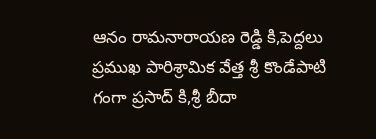ఆనం రామనారాయణ రెడ్డి కి,పెద్దలు ప్రముఖ పారిశ్రామిక వేత్త శ్రీ కొండేపాటి గంగా ప్రసాద్ కి,శ్రీ బీదా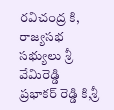రవిచంద్ర కి, రాజ్యసభ సభ్యులు శ్రీ వేమిరెడ్డి ప్రభాకర్ రెడ్డి కి,శ్రీ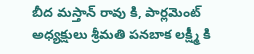బీద మస్తాన్ రావు కి, పార్లమెంట్ అధ్యక్షులు శ్రీమతి పనబాక లక్ష్మీ కి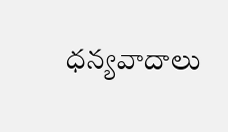ధన్యవాదాలు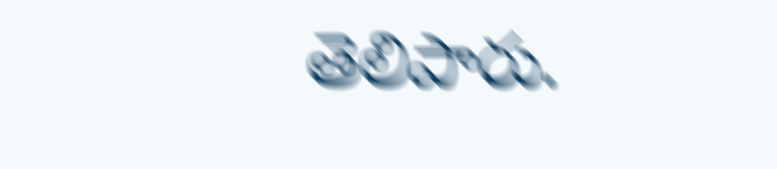తెలిపారు.